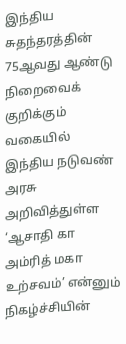இந்திய சுதந்தரத்தின் 75ஆவது ஆண்டு நிறைவைக் குறிக்கும் வகையில் இந்திய நடுவண் அரசு அறிவித்துள்ள ‘ஆசாதி கா அம்ரித் மகா உற்சவம்’ என்னும் நிகழ்ச்சியின்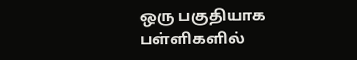ஒரு பகுதியாக பள்ளிகளில்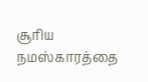சூரிய நமஸ்காரத்தை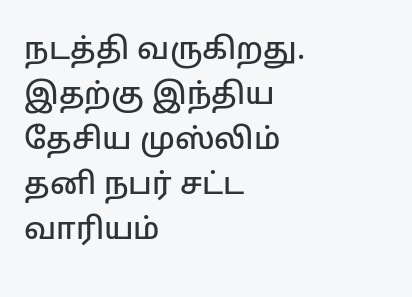நடத்தி வருகிறது. இதற்கு இந்திய தேசிய முஸ்லிம் தனி நபர் சட்ட வாரியம்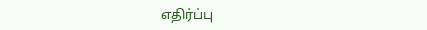எதிர்ப்பு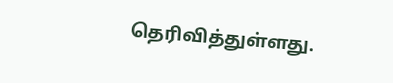தெரிவித்துள்ளது.